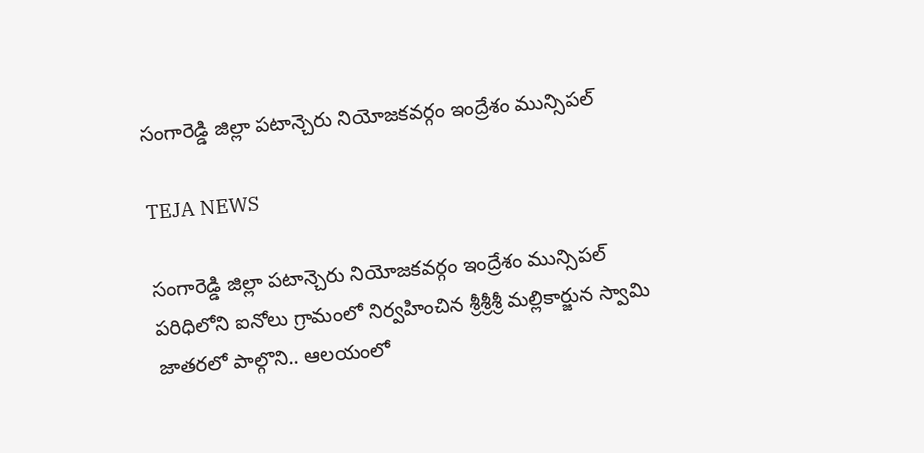సంగారెడ్డి జిల్లా పటాన్చెరు నియోజకవర్గం ఇంద్రేశం మున్సిపల్

TEJA NEWS

సంగారెడ్డి జిల్లా పటాన్చెరు నియోజకవర్గం ఇంద్రేశం మున్సిపల్ పరిధిలోని ఐనోలు గ్రామంలో నిర్వహించిన శ్రీశ్రీశ్రీ మల్లికార్జున స్వామి జాతరలో పాల్గొని.. ఆలయంలో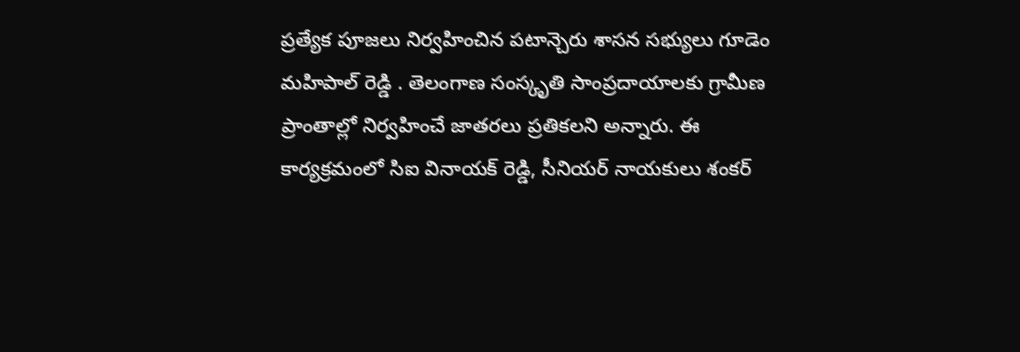ప్రత్యేక పూజలు నిర్వహించిన పటాన్చెరు శాసన సభ్యులు గూడెం మహిపాల్ రెడ్డి . తెలంగాణ సంస్కృతి సాంప్రదాయాలకు గ్రామీణ ప్రాంతాల్లో నిర్వహించే జాతరలు ప్రతికలని అన్నారు. ఈ కార్యక్రమంలో సిఐ వినాయక్ రెడ్డి, సీనియర్ నాయకులు శంకర్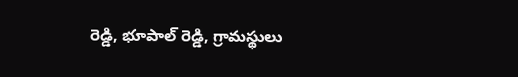రెడ్డి, భూపాల్ రెడ్డి, గ్రామస్థులు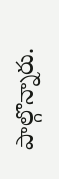పాల్గొన్నారు.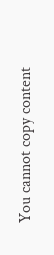You cannot copy content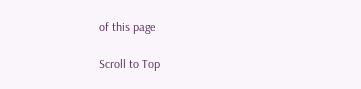of this page

Scroll to Top